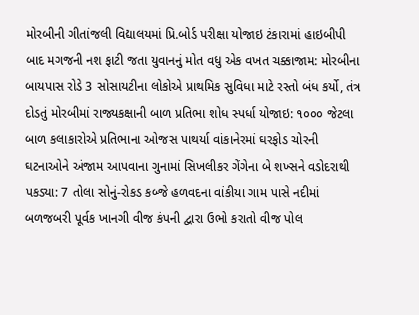મોરબીની ગીતાંજલી વિદ્યાલયમાં પ્રિ.બોર્ડ પરીક્ષા યોજાઇ ટંકારામાં હાઇબીપી બાદ મગજની નશ ફાટી જતા યુવાનનું મોત વધુ એક વખત ચક્કાજામ: મોરબીના બાયપાસ રોડે 3 સોસાયટીના લોકોએ પ્રાથમિક સુવિધા માટે રસ્તો બંધ કર્યો, તંત્ર દોડતું મોરબીમાં રાજ્યકક્ષાની બાળ પ્રતિભા શોધ સ્પર્ધા યોજાઇ: ૧૦૦૦ જેટલા બાળ કલાકારોએ પ્રતિભાના ઓજસ પાથર્યા વાંકાનેરમાં ઘરફોડ ચોરની ઘટનાઓને અંજામ આપવાના ગુનામાં સિખલીકર ગેંગેના બે શખ્સને વડોદરાથી પકડ્યા: 7 તોલા સોનું-રોકડ કબ્જે હળવદના વાંકીયા ગામ પાસે નદીમાં બળજબરી પૂર્વક ખાનગી વીજ કંપની દ્વારા ઉભો કરાતો વીજ પોલ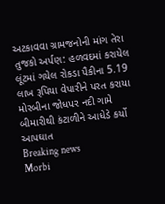અટકાવવા ગ્રામજનોની માંગ તેરા તુજકો અર્પણ: હળવદમાં કરાયેલ લૂંટમાં ગયેલ રોકડા પૈકીના 5.19 લાખ રૂપિયા વેપારીને પરત કરાયા મોરબીના જોધપર નદી ગામે બીમારીથી કંટાળીને આધેડે કર્યો આપઘાત
Breaking news
Morbi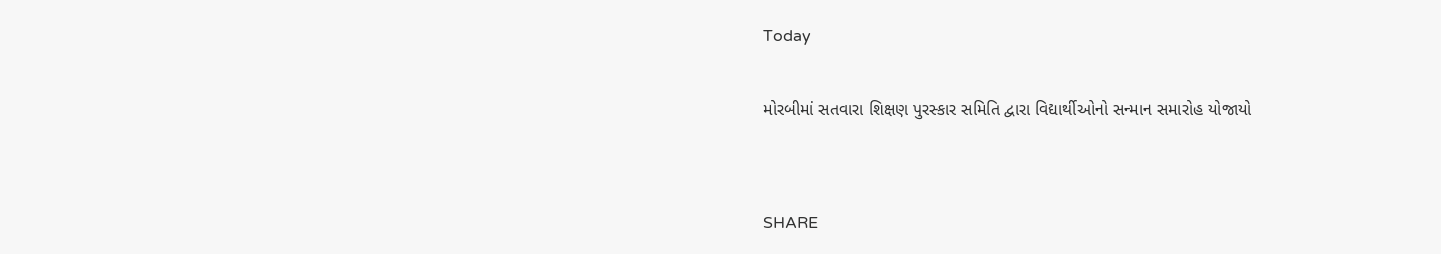Today

મોરબીમાં સતવારા શિક્ષણ પુરસ્કાર સમિતિ દ્વારા વિદ્યાર્થીઓનો સન્માન સમારોહ યોજાયો


SHARE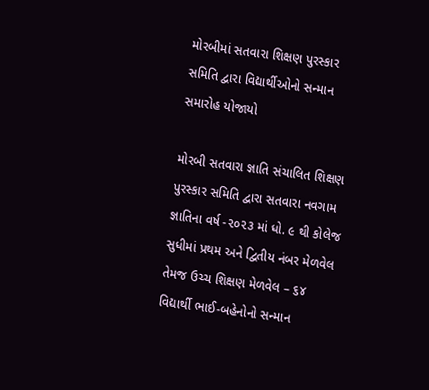મોરબીમાં સતવારા શિક્ષણ પુરસ્કાર સમિતિ દ્વારા વિદ્યાર્થીઓનો સન્માન સમારોહ યોજાયો

મોરબી સતવારા જ્ઞાતિ સંચાલિત શિક્ષણ પુરસ્કાર સમિતિ દ્વારા સતવારા નવગામ જ્ઞાતિના વર્ષ -૨૦૨૩ માં ધો. ૯ થી કોલેજ સુધીમાં પ્રથમ અને દ્વિતીય નંબર મેળવેલ તેમજ ઉચ્ચ શિક્ષણ મેળવેલ – ૬૪ વિદ્યાર્થી ભાઈ-બહેનોનો સન્માન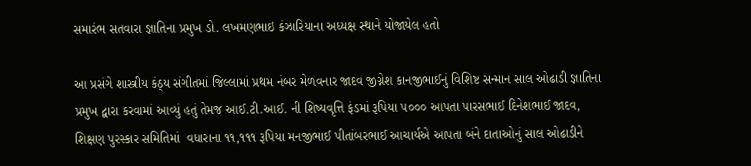સમારંભ સતવારા જ્ઞાતિના પ્રમુખ ડો. લખમણભાઇ કંઝારિયાના અધ્યક્ષ સ્થાને યોજાયેલ હતો

આ પ્રસંગે શાસ્ત્રીય કંઠ્ય સંગીતમાં જિલ્લામાં પ્રથમ નંબર મેળવનાર જાદવ જીગ્નેશ કાનજીભાઈનું વિશિષ્ટ સન્માન સાલ ઓઢાડી જ્ઞાતિના પ્રમુખ દ્વારા કરવામાં આવ્યું હતું તેમજ આઈ.ટી.આઈ. ની શિષ્યવૃત્તિ ફંડમાં રૂપિયા ૫૦૦૦ આપતા પારસભાઈ દિનેશભાઈ જાદવ, શિક્ષણ પુરસ્કાર સમિતિમાં  વધારાના ૧૧,૧૧૧ રૂપિયા મનજીભાઈ પીતાંબરભાઈ આચાર્યએ આપતા બંને દાતાઓનું સાલ ઓઢાડીને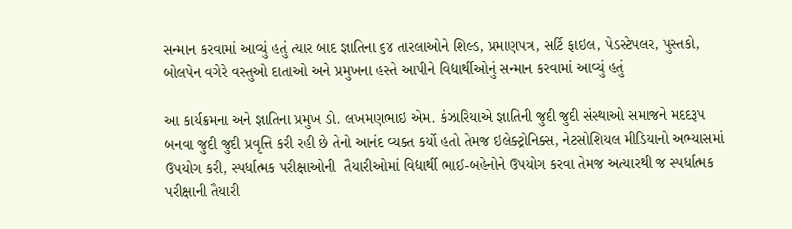સન્માન કરવામાં આવ્યું હતું ત્યાર બાદ જ્ઞાતિના ૬૪ તારલાઓને શિલ્ડ, પ્રમાણપત્ર, સર્ટિ ફાઇલ, પેડસ્ટેપલર, પુસ્તકો, બોલપેન વગેરે વસ્તુઓ દાતાઓ અને પ્રમુખના હસ્તે આપીને વિદ્યાર્થીઓનું સન્માન કરવામાં આવ્યું હતું

આ કાર્યક્રમના અને જ્ઞાતિના પ્રમુખ ડો. લખમણભાઇ એમ. કંઝારિયાએ જ્ઞાતિની જુદી જુદી સંસ્થાઓ સમાજને મદદરૂપ બનવા જુદી જુદી પ્રવૃત્તિ કરી રહી છે તેનો આનંદ વ્યક્ત કર્યો હતો તેમજ ઇલેક્ટ્રોનિક્સ, નેટસોશિયલ મીડિયાનો અભ્યાસમાં ઉપયોગ કરી, સ્પર્ધાત્મક પરીક્ષાઓની  તૈયારીઓમાં વિદ્યાર્થી ભાઈ-બહેનોને ઉપયોગ કરવા તેમજ અત્યારથી જ સ્પર્ધાત્મક પરીક્ષાની તૈયારી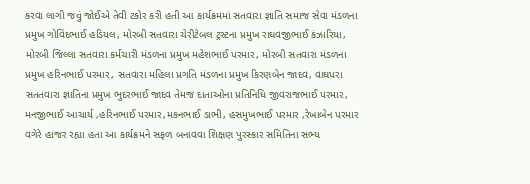કરવા લાગી જવું જોઈએ તેવી ટકોર કરી હતી આ કાર્યક્રમમાં સતવારા જ્ઞાતિ સમાજ સેવા મંડળના પ્રમુખ ગોવિંદભાઈ હડિયલ, મોરબી સતવારા ચેરીટેબલ ટ્રસ્ટના પ્રમુખ રાઘવજીભાઈ કંઝારિયા, મોરબી જિલ્લા સતવારા કર્મચારી મંડળના પ્રમુખ મહેશભાઈ પરમાર, મોરબી સતવારા મંડળના પ્રમુખ હરિનભાઈ પરમાર, સતવારા મહિલા પ્રગતિ મંડળના પ્રમુખ કિરણબેન જાદવ, વાઘપરા સતતવારા જ્ઞાતિના પ્રમુખ ભુદરભાઈ જાદવ તેમજ દાતાઓના પ્રતિનિધિ જીવરાજભાઈ પરમાર, મનજીભાઈ આચાર્ય ,હરિનભાઈ પરમાર,મકનભાઈ ડાભી, હસમુખભાઈ પરમાર ,રેખાબેન પરમાર વગેરે હાજર રહ્યા હતા આ કાર્યક્રમને સફળ બનાવવા શિક્ષણ પુરસ્કાર સમિતિના સભ્ય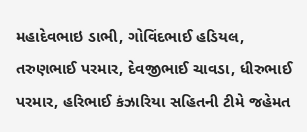મહાદેવભાઇ ડાભી, ગોવિંદભાઈ હડિયલ, તરુણભાઈ પરમાર, દેવજીભાઈ ચાવડા, ધીરુભાઈ પરમાર, હરિભાઈ કંઝારિયા સહિતની ટીમે જહેમત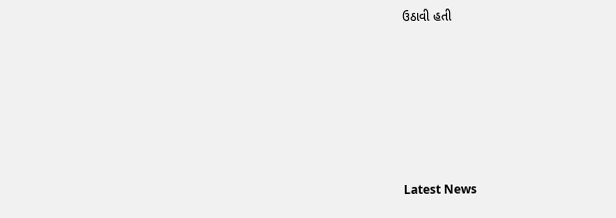ઉઠાવી હતી






Latest News